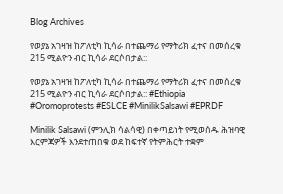Blog Archives

የወያኔ አገዛዝ ከፖለቲካ ኪሳራ በተጨማሪ የማትሪክ ፈተና በመሰረቁ 215 ሚልዮን ብር ኪሳራ ደርሶበታል::

የወያኔ አገዛዝ ከፖለቲካ ኪሳራ በተጨማሪ የማትሪክ ፈተና በመሰረቁ 215 ሚልዮን ብር ኪሳራ ደርሶበታል:: #Ethiopia #Oromoprotests #ESLCE #MinilikSalsawi #EPRDF

Minilik Salsawi (ምንሊክ ሳልሳዊ) በቀጣይነት የሚወሰዱ ሕዝባዊ እርምጃዎች እንደተጠበቁ ወደ ከፍተኛ የትምሕርት ተቋም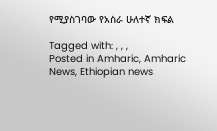የሚያስገባው የአስራ ሁለተኛ ክፍል

Tagged with: , , ,
Posted in Amharic, Amharic News, Ethiopian news